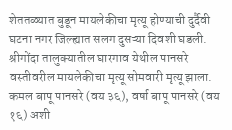शेततळ्यात बुडून मायलेकीचा मृत्यू होण्याची दुर्दैवी घटना नगर जिल्ह्यात सलग दुसऱ्या दिवशी घडली. श्रीगोंदा तालुक्यातील घारगाव येथील पानसरे वस्तीवरील मायलेकीचा मृत्यू सोमवारी मृत्यू झाला.
कमल बापू पानसरे (वय ३६), वर्षा बापू पानसरे (वय १६) अशी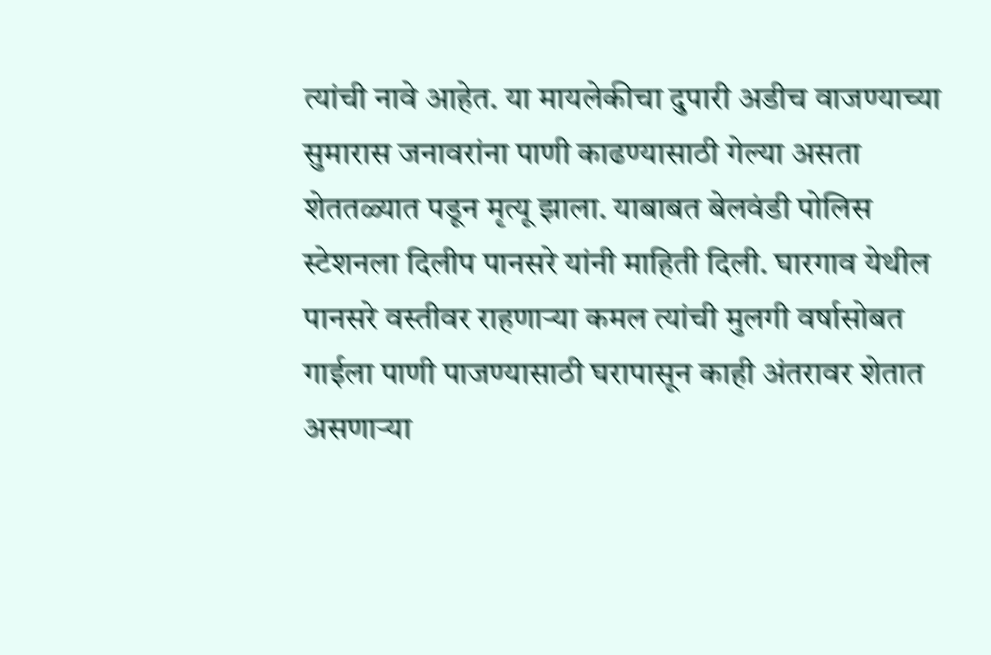त्यांची नावे आहेत. या मायलेकीचा दुपारी अडीच वाजण्याच्या सुमारास जनावरांना पाणी काढण्यासाठी गेल्या असता शेततळ्यात पडून मृत्यू झाला. याबाबत बेलवंडी पोलिस स्टेशनला दिलीप पानसरे यांनी माहिती दिली. घारगाव येथील पानसरे वस्तीवर राहणाऱ्या कमल त्यांची मुलगी वर्षासोबत गाईला पाणी पाजण्यासाठी घरापासून काही अंतरावर शेतात असणाऱ्या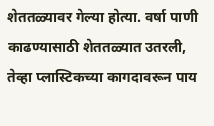शेततळ्यावर गेल्या होत्या. वर्षा पाणी काढण्यासाठी शेततळ्यात उतरली, तेव्हा प्लास्टिकच्या कागदावरून पाय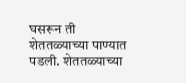घसरून ती शेततळ्याच्या पाण्यात पडली. शेततळ्याच्या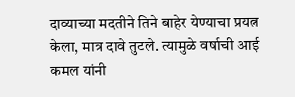दाव्याच्या मदतीने तिने बाहेर येण्याचा प्रयत्न केला, मात्र दावे तुटले. त्यामुळे वर्षाची आई कमल यांनी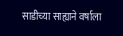साडीच्या साह्याने वर्षाला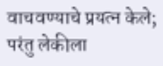वाचवण्याचे प्रयत्न केले; परंतु लेकीला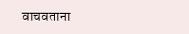वाचवताना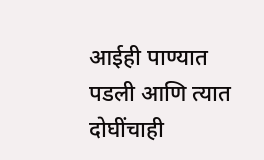आईही पाण्यात पडली आणि त्यात दोघींचाही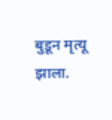बुडून मृत्यू झाला.